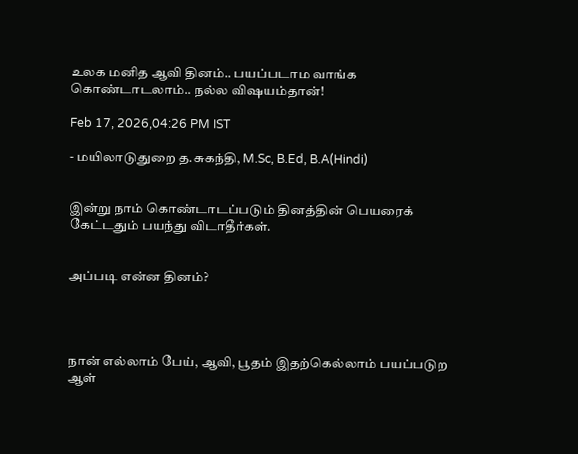உலக மனித ஆவி தினம்.. பயப்படாம வாங்க கொண்டாடலாம்.. நல்ல விஷயம்தான்!

Feb 17, 2026,04:26 PM IST

- மயிலாடுதுறை த.சுகந்தி, M.Sc, B.Ed, B.A(Hindi)


இன்று நாம் கொண்டாடப்படும் தினத்தின் பெயரைக் கேட்டதும் பயந்து விடாதீர்கள்.


அப்படி என்ன தினம்?




நான் எல்லாம் பேய், ஆவி, பூதம் இதற்கெல்லாம் பயப்படுற ஆள்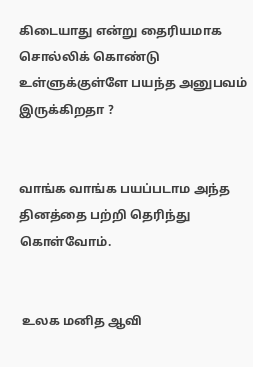கிடையாது என்று தைரியமாக சொல்லிக் கொண்டு உள்ளுக்குள்ளே பயந்த அனுபவம் இருக்கிறதா ?


வாங்க வாங்க பயப்படாம அந்த தினத்தை பற்றி தெரிந்து கொள்வோம்.


 உலக மனித ஆவி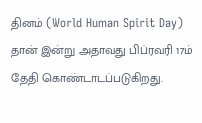தினம் (World Human Spirit Day) தான் இன்று அதாவது பிப்ரவரி 17ம் தேதி கொண்டாடப்படுகிறது.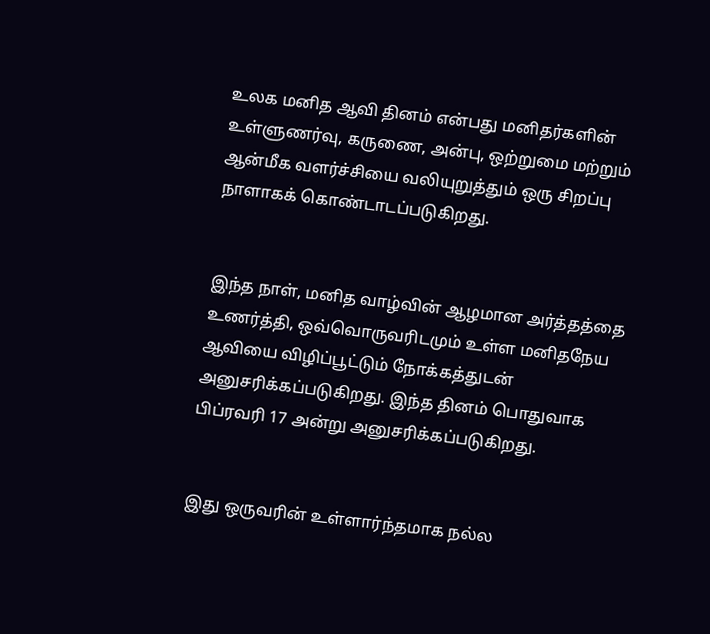உலக மனித ஆவி தினம் என்பது மனிதர்களின் உள்ளுணர்வு, கருணை, அன்பு, ஒற்றுமை மற்றும் ஆன்மீக வளர்ச்சியை வலியுறுத்தும் ஒரு சிறப்பு நாளாகக் கொண்டாடப்படுகிறது.


இந்த நாள், மனித வாழ்வின் ஆழமான அர்த்தத்தை உணர்த்தி, ஒவ்வொருவரிடமும் உள்ள மனிதநேய ஆவியை விழிப்பூட்டும் நோக்கத்துடன் அனுசரிக்கப்படுகிறது. இந்த தினம் பொதுவாக பிப்ரவரி 17 அன்று அனுசரிக்கப்படுகிறது.


இது ஒருவரின் உள்ளார்ந்தமாக நல்ல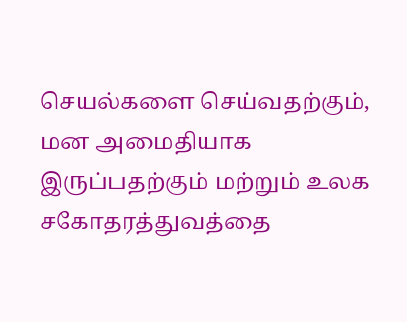செயல்களை செய்வதற்கும், மன அமைதியாக இருப்பதற்கும் மற்றும் உலக சகோதரத்துவத்தை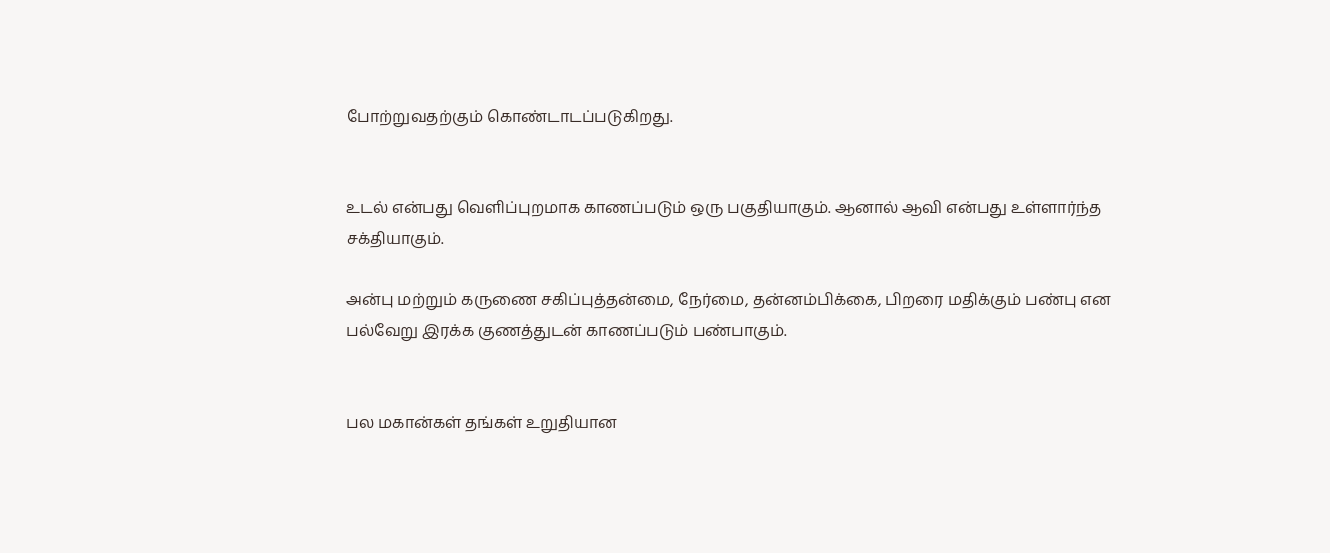போற்றுவதற்கும் கொண்டாடப்படுகிறது.


உடல் என்பது வெளிப்புறமாக காணப்படும் ஒரு பகுதியாகும். ஆனால் ஆவி என்பது உள்ளார்ந்த சக்தியாகும்.

அன்பு மற்றும் கருணை சகிப்புத்தன்மை, நேர்மை, தன்னம்பிக்கை, பிறரை மதிக்கும் பண்பு என பல்வேறு இரக்க குணத்துடன் காணப்படும் பண்பாகும்.


பல மகான்கள் தங்கள் உறுதியான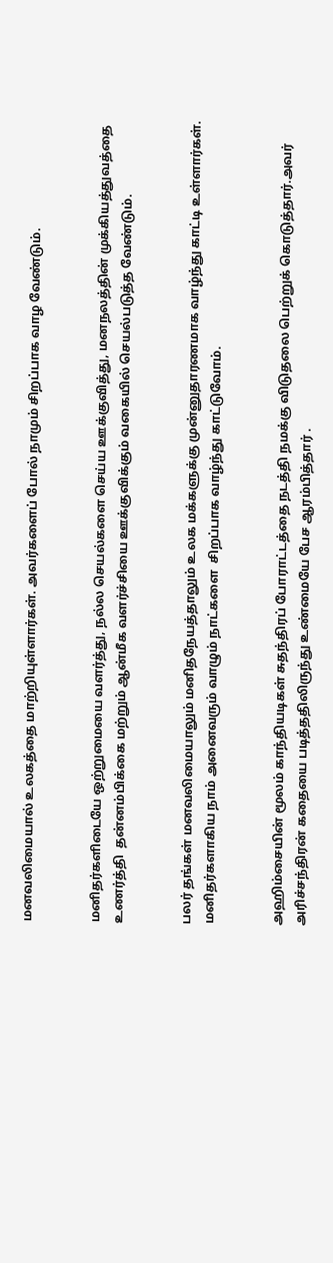மனவலிமையால் உலகத்தை மாற்றியுள்ளார்கள். அவர்களைப் போல் நாமும் சிறப்பாக வாழ வேண்டும்.


மனிதர்களிடையே ஒற்றுமையை வளர்த்து, நல்ல செயல்களை செய்ய ஊக்குவித்து, மனநலத்தின் முக்கியத்துவத்தை உணர்த்தி  தன்னம்பிக்கை மற்றும் ஆன்மீக வளர்ச்சியை ஊக்குவிக்கும் வகையில் செயல்படுத்த வேண்டும்.


பலர் தங்கள் மனவலிமையாலும் மனிதநேயத்தாலும் உலக மக்களுக்கு முன்னுதாரணமாக வாழ்ந்து காட்டி உள்ளார்கள். மனிதர்களாகிய நாம் அனைவரும் வாழும் நாட்களை  சிறப்பாக வாழ்ந்து காட்டுவோம்.


அஹிம்சையின் மூலம் காந்தியடிகள் சுதந்திரப் போராட்டத்தை நடத்தி நமக்கு விடுதலை பெற்றுக் கொடுத்தார்.அவர் அரிச்சந்திரன் கதையை படித்ததிலிருந்து உண்மையே பேச ஆரம்பித்தார் .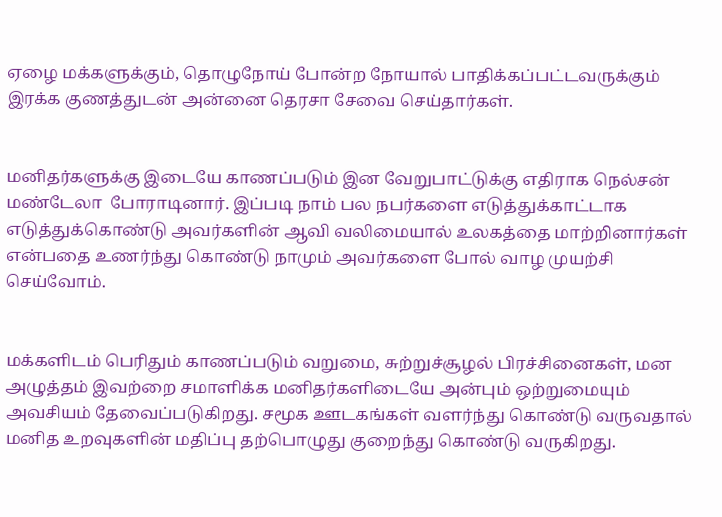ஏழை மக்களுக்கும், தொழுநோய் போன்ற நோயால் பாதிக்கப்பட்டவருக்கும் இரக்க குணத்துடன் அன்னை தெரசா சேவை செய்தார்கள்.


மனிதர்களுக்கு இடையே காணப்படும் இன வேறுபாட்டுக்கு எதிராக நெல்சன் மண்டேலா  போராடினார். இப்படி நாம் பல நபர்களை எடுத்துக்காட்டாக எடுத்துக்கொண்டு அவர்களின் ஆவி வலிமையால் உலகத்தை மாற்றினார்கள் என்பதை உணர்ந்து கொண்டு நாமும் அவர்களை போல் வாழ முயற்சி செய்வோம்.


மக்களிடம் பெரிதும் காணப்படும் வறுமை, சுற்றுச்சூழல் பிரச்சினைகள், மன அழுத்தம் இவற்றை சமாளிக்க மனிதர்களிடையே அன்பும் ஒற்றுமையும் அவசியம் தேவைப்படுகிறது. சமூக ஊடகங்கள் வளர்ந்து கொண்டு வருவதால்  மனித உறவுகளின் மதிப்பு தற்பொழுது குறைந்து கொண்டு வருகிறது.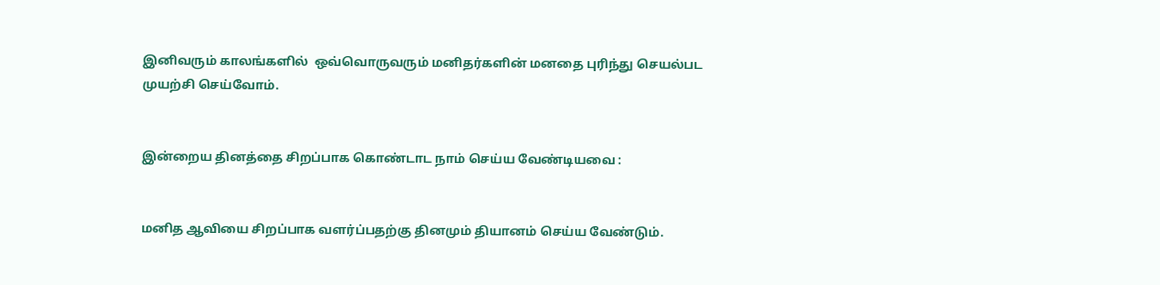இனிவரும் காலங்களில்  ஒவ்வொருவரும் மனிதர்களின் மனதை புரிந்து செயல்பட முயற்சி செய்வோம்.


இன்றைய தினத்தை சிறப்பாக கொண்டாட நாம் செய்ய வேண்டியவை :


மனித ஆவியை சிறப்பாக வளர்ப்பதற்கு தினமும் தியானம் செய்ய வேண்டும்.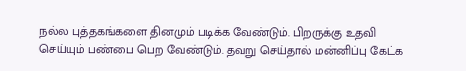நல்ல புத்தகங்களை தினமும் படிக்க வேண்டும். பிறருக்கு உதவி செய்யும் பண்பை பெற வேண்டும். தவறு செய்தால் மன்னிப்பு கேட்க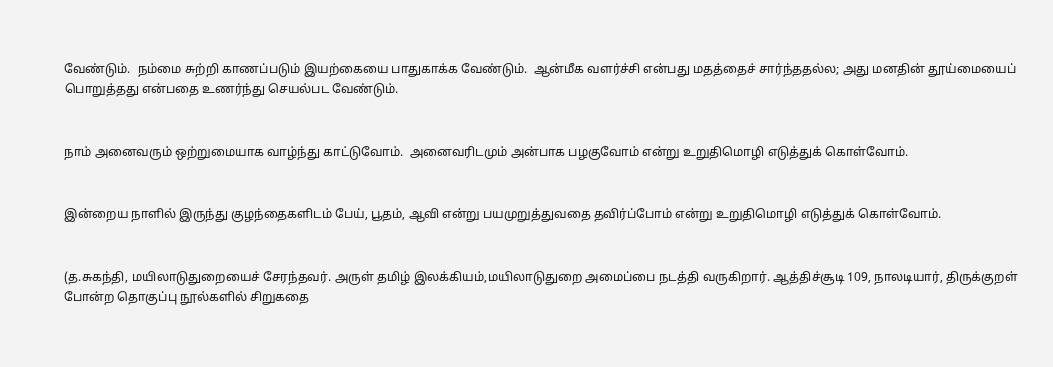வேண்டும்.  நம்மை சுற்றி காணப்படும் இயற்கையை பாதுகாக்க வேண்டும்.  ஆன்மீக வளர்ச்சி என்பது மதத்தைச் சார்ந்ததல்ல; அது மனதின் தூய்மையைப் பொறுத்தது என்பதை உணர்ந்து செயல்பட வேண்டும்.


நாம் அனைவரும் ஒற்றுமையாக வாழ்ந்து காட்டுவோம்.  அனைவரிடமும் அன்பாக பழகுவோம் என்று உறுதிமொழி எடுத்துக் கொள்வோம்.


இன்றைய நாளில் இருந்து குழந்தைகளிடம் பேய், பூதம், ஆவி என்று பயமுறுத்துவதை தவிர்ப்போம் என்று உறுதிமொழி எடுத்துக் கொள்வோம்.


(த.சுகந்தி, மயிலாடுதுறையைச் சேரந்தவர். அருள் தமிழ் இலக்கியம்,மயிலாடுதுறை அமைப்பை நடத்தி வருகிறார். ஆத்திச்சூடி 109, நாலடியார், திருக்குறள்  போன்ற தொகுப்பு நூல்களில் சிறுகதை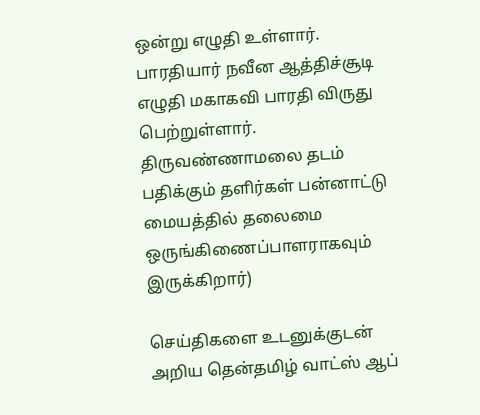ஒன்று எழுதி உள்ளார். பாரதியார் நவீன ஆத்திச்சூடி எழுதி மகாகவி பாரதி விருது பெற்றுள்ளார். திருவண்ணாமலை தடம் பதிக்கும் தளிர்கள் பன்னாட்டு மையத்தில் தலைமை ஒருங்கிணைப்பாளராகவும் இருக்கிறார்)

செய்திகளை உடனுக்குடன் அறிய தென்தமிழ் வாட்ஸ் ஆப்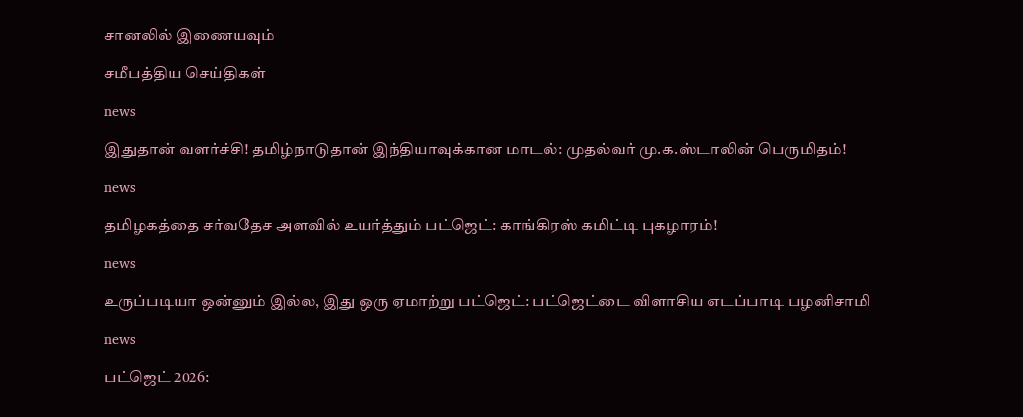சானலில் இணையவும்

சமீபத்திய செய்திகள்

news

இதுதான் வளர்ச்சி! தமிழ்நாடுதான் இந்தியாவுக்கான மாடல்: முதல்வர் மு.க.ஸ்டாலின் பெருமிதம்!

news

தமிழகத்தை சர்வதேச அளவில் உயர்த்தும் பட்ஜெட்: காங்கிரஸ் கமிட்டி புகழாரம்!

news

உருப்படியா ஒன்னும் இல்ல, இது ஒரு ஏமாற்று பட்ஜெட்: பட்ஜெட்டை விளாசிய எடப்பாடி பழனிசாமி

news

பட்ஜெட் 2026: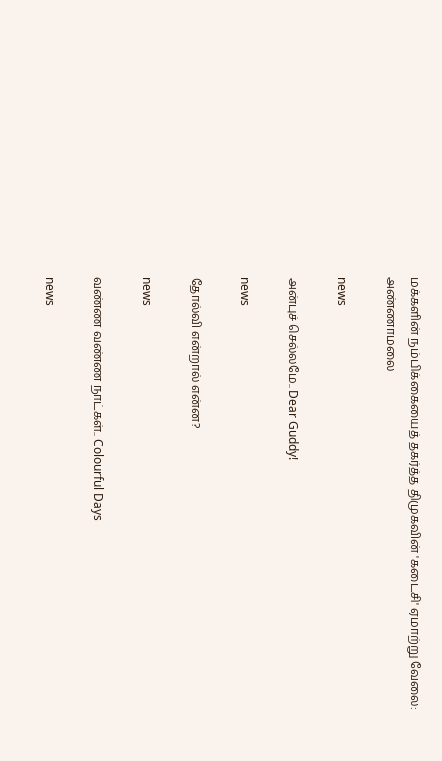மக்களின் நம்பிக்கையைத் தகர்த்த திமுகவின் 'கடைசி' ஏமாற்று வேலை: அண்ணாமலை

news

அன்புச் செல்லமே.. Dear Guddy!

news

தோல்வி என்றால் என்ன?

news

வண்ண வண்ண நாட்கள்.. Colourful Days

news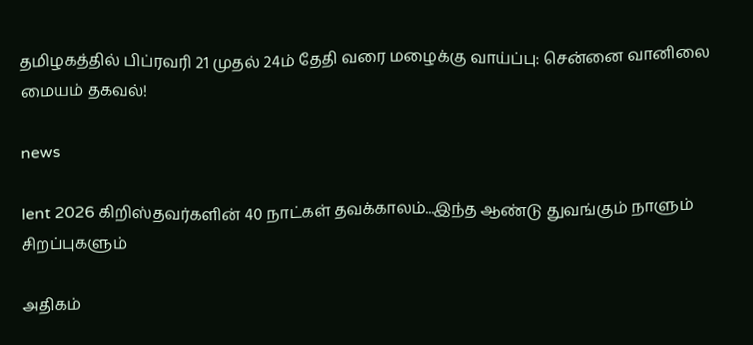தமிழகத்தில் பிப்ரவரி 21 முதல் 24ம் தேதி வரை மழைக்கு வாய்ப்பு: சென்னை வானிலை மையம் தகவல்!

news

lent 2026 கிறிஸ்தவர்களின் 40 நாட்கள் தவக்காலம்...இந்த ஆண்டு துவங்கும் நாளும் சிறப்புகளும்

அதிகம்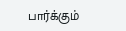பார்க்கும்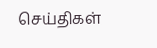செய்திகள்